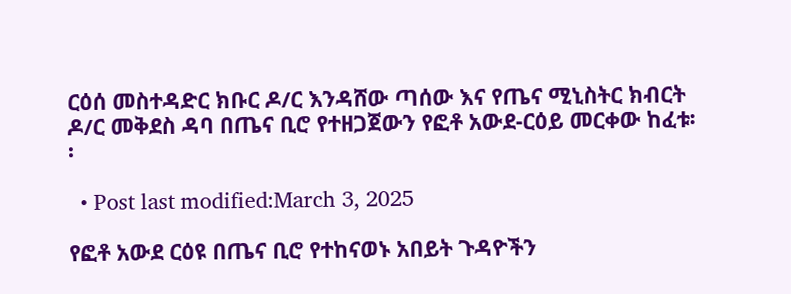ርዕሰ መስተዳድር ክቡር ዶ/ር እንዳሸው ጣሰው እና የጤና ሚኒስትር ክብርት ዶ/ር መቅደስ ዳባ በጤና ቢሮ የተዘጋጀውን የፎቶ አውደ-ርዕይ መርቀው ከፈቱ፡፡

  • Post last modified:March 3, 2025

የፎቶ አውደ ርዕዩ በጤና ቢሮ የተከናወኑ አበይት ጉዳዮችን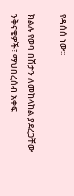የዳሰሰ ነው፡፡

ክልሉ የወባ በሽታን ለመከላከል ያደረጋቸው ንቅናቄዎች፣ ማህበረሰብ አቀፍ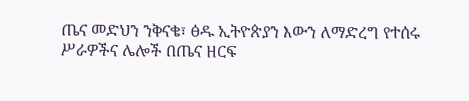ጤና መድህን ንቅናቄ፣ ፅዱ ኢትዮጵያን እውን ለማድረግ የተሰሩ ሥራዎችና ሌሎች በጤና ዘርፍ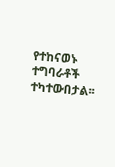የተከናወኑ ተግባራቶች ተካተውበታል፡፡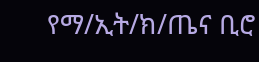የማ/ኢት/ክ/ጤና ቢሮ